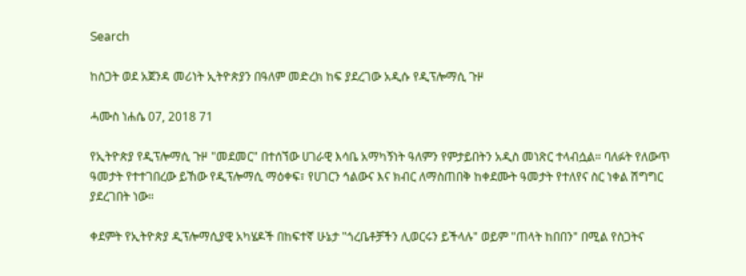Search

ከስጋት ወደ አጀንዳ መሪነት ኢትዮጵያን በዓለም መድረክ ከፍ ያደረገው አዲሱ የዲፕሎማሲ ጉዞ

ሓሙስ ነሐሴ 07, 2018 71

የኢትዮጵያ የዲፕሎማሲ ጉዞ "መደመር" በተሰኘው ሀገራዊ እሳቤ አማካኝነት ዓለምን የምታይበትን አዲስ መነጽር ተላብሷል። ባለፉት የለውጥ ዓመታት የተተገበረው ይኸው የዲፕሎማሲ ማዕቀፍ፣ የሀገርን ኅልውና እና ክብር ለማስጠበቅ ከቀደሙት ዓመታት የተለየና ስር ነቀል ሽግግር ያደረገበት ነው።

ቀደምት የኢትዮጵያ ዲፕሎማሲያዊ አካሄዶች በከፍተኛ ሁኔታ "ጎረቤቶቻችን ሊወርሩን ይችላሉ" ወይም "ጠላት ከበበን" በሚል የስጋትና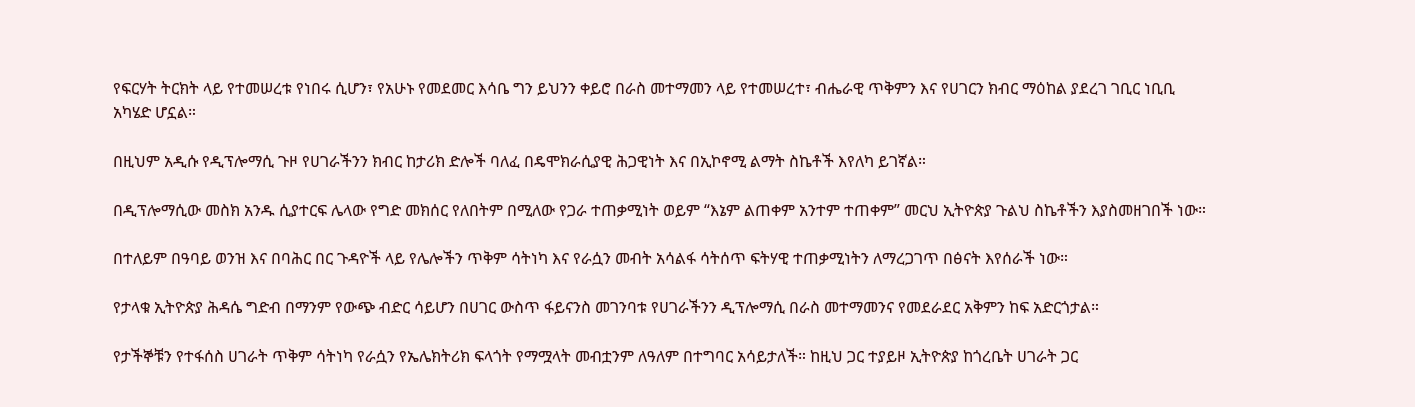የፍርሃት ትርክት ላይ የተመሠረቱ የነበሩ ሲሆን፣ የአሁኑ የመደመር እሳቤ ግን ይህንን ቀይሮ በራስ መተማመን ላይ የተመሠረተ፣ ብሔራዊ ጥቅምን እና የሀገርን ክብር ማዕከል ያደረገ ገቢር ነቢቢ አካሄድ ሆኗል።

በዚህም አዲሱ የዲፕሎማሲ ጉዞ የሀገራችንን ክብር ከታሪክ ድሎች ባለፈ በዴሞክራሲያዊ ሕጋዊነት እና በኢኮኖሚ ልማት ስኬቶች እየለካ ይገኛል።

በዲፕሎማሲው መስክ አንዱ ሲያተርፍ ሌላው የግድ መክሰር የለበትም በሚለው የጋራ ተጠቃሚነት ወይም “እኔም ልጠቀም አንተም ተጠቀም” መርህ ኢትዮጵያ ጉልህ ስኬቶችን እያስመዘገበች ነው።

በተለይም በዓባይ ወንዝ እና በባሕር በር ጉዳዮች ላይ የሌሎችን ጥቅም ሳትነካ እና የራሷን መብት አሳልፋ ሳትሰጥ ፍትሃዊ ተጠቃሚነትን ለማረጋገጥ በፅናት እየሰራች ነው።

የታላቁ ኢትዮጵያ ሕዳሴ ግድብ በማንም የውጭ ብድር ሳይሆን በሀገር ውስጥ ፋይናንስ መገንባቱ የሀገራችንን ዲፕሎማሲ በራስ መተማመንና የመደራደር አቅምን ከፍ አድርጎታል።

የታችኞቹን የተፋሰስ ሀገራት ጥቅም ሳትነካ የራሷን የኤሌክትሪክ ፍላጎት የማሟላት መብቷንም ለዓለም በተግባር አሳይታለች። ከዚህ ጋር ተያይዞ ኢትዮጵያ ከጎረቤት ሀገራት ጋር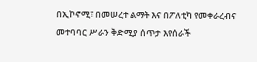በኢኮኖሚ፣ በመሠረተ ልማት እና በፖለቲካ የመቀራረብና መተባባር ሥራን ቅድሚያ ሰጥታ እየሰራች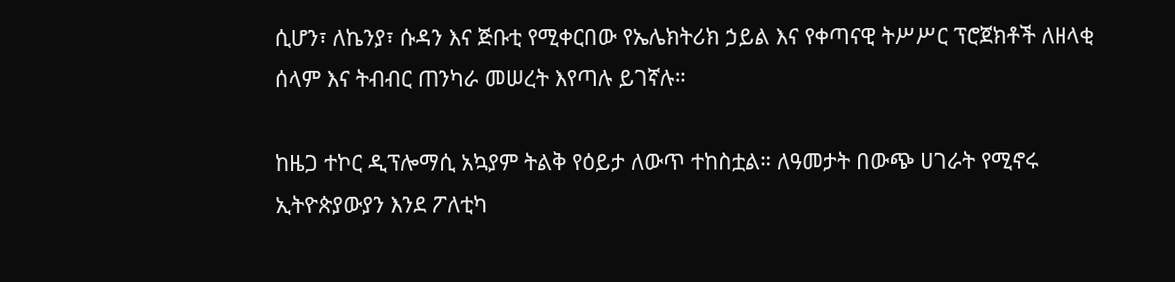ሲሆን፣ ለኬንያ፣ ሱዳን እና ጅቡቲ የሚቀርበው የኤሌክትሪክ ኃይል እና የቀጣናዊ ትሥሥር ፕሮጀክቶች ለዘላቂ ሰላም እና ትብብር ጠንካራ መሠረት እየጣሉ ይገኛሉ።

ከዜጋ ተኮር ዲፕሎማሲ አኳያም ትልቅ የዕይታ ለውጥ ተከስቷል። ለዓመታት በውጭ ሀገራት የሚኖሩ ኢትዮጵያውያን እንደ ፖለቲካ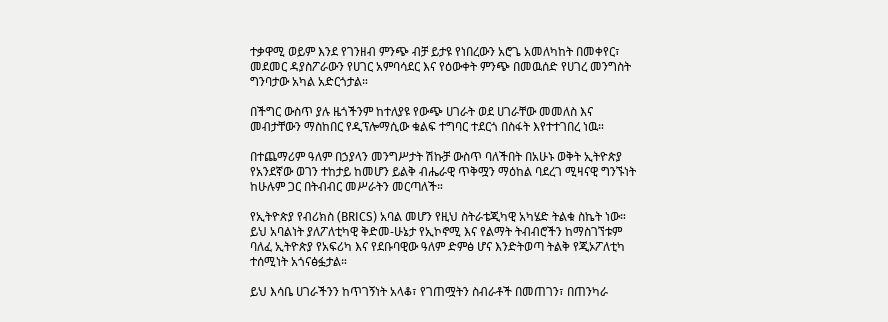ተቃዋሚ ወይም እንደ የገንዘብ ምንጭ ብቻ ይታዩ የነበረውን አሮጌ አመለካከት በመቀየር፣ መደመር ዳያስፖራውን የሀገር አምባሳደር እና የዕውቀት ምንጭ በመዉሰድ የሀገረ መንግስት ግንባታው አካል አድርጎታል።

በችግር ውስጥ ያሉ ዜጎችንም ከተለያዩ የውጭ ሀገራት ወደ ሀገራቸው መመለስ እና መብታቸውን ማስከበር የዲፕሎማሲው ቁልፍ ተግባር ተደርጎ በስፋት እየተተገበረ ነዉ።

በተጨማሪም ዓለም በኃያላን መንግሥታት ሽኩቻ ውስጥ ባለችበት በአሁኑ ወቅት ኢትዮጵያ የአንደኛው ወገን ተከታይ ከመሆን ይልቅ ብሔራዊ ጥቅሟን ማዕከል ባደረገ ሚዛናዊ ግንኙነት ከሁሉም ጋር በትብብር መሥራትን መርጣለች።

የኢትዮጵያ የብሪክስ (BRICS) አባል መሆን የዚህ ስትራቴጂካዊ አካሄድ ትልቁ ስኬት ነው። ይህ አባልነት ያለፖለቲካዊ ቅድመ-ሁኔታ የኢኮኖሚ እና የልማት ትብብሮችን ከማስገኘቱም ባለፈ ኢትዮጵያ የአፍሪካ እና የደቡባዊው ዓለም ድምፅ ሆና እንድትወጣ ትልቅ የጂኦፖለቲካ ተሰሚነት አጎናፅፏታል።

ይህ እሳቤ ሀገራችንን ከጥገኝነት አላቆ፣ የገጠሟትን ስብራቶች በመጠገን፣ በጠንካራ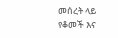መሰረት ላይ የቆመች እና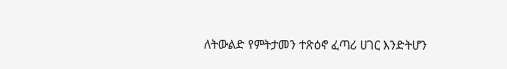ለትውልድ የምትታመን ተጽዕኖ ፈጣሪ ሀገር እንድትሆን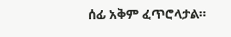ሰፊ አቅም ፈጥሮላታል።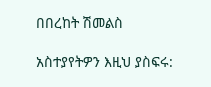በበረከት ሽመልስ

አስተያየትዎን እዚህ ያስፍሩ: